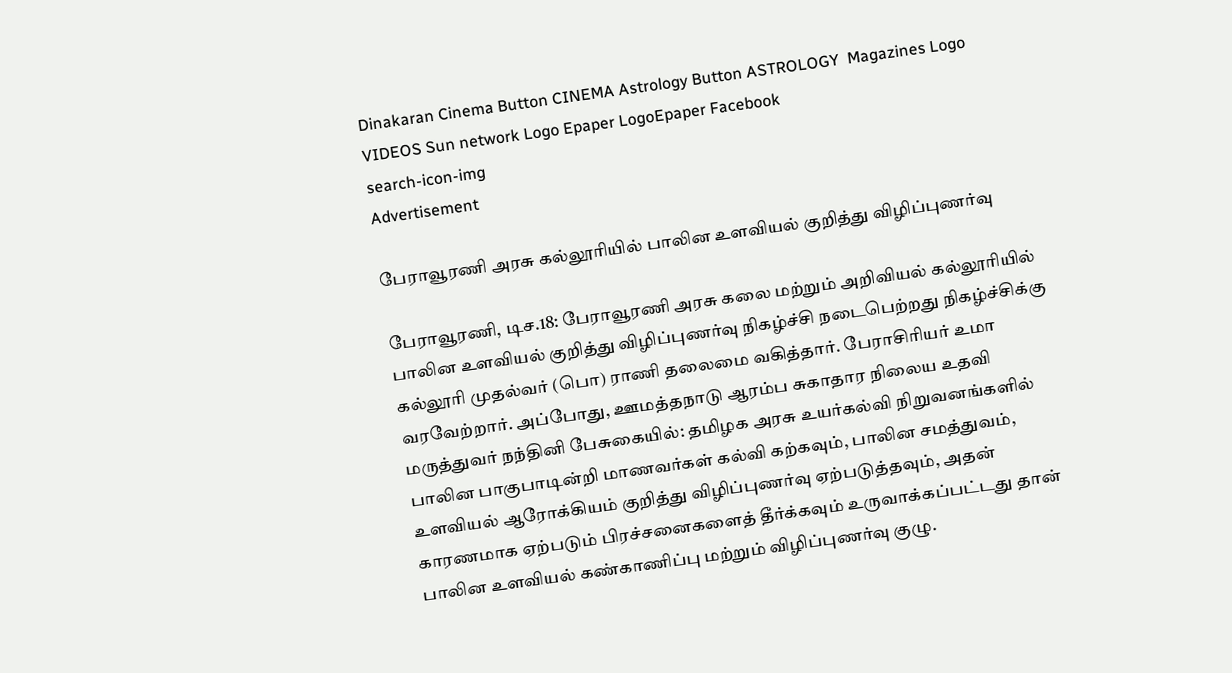Dinakaran Cinema Button CINEMA Astrology Button ASTROLOGY  Magazines Logo VIDEOS Sun network Logo Epaper LogoEpaper Facebook
search-icon-img
Advertisement

பேராவூரணி அரசு கல்லூரியில் பாலின உளவியல் குறித்து விழிப்புணர்வு

பேராவூரணி, டிச.18: பேராவூரணி அரசு கலை மற்றும் அறிவியல் கல்லூரியில் பாலின உளவியல் குறித்து விழிப்புணர்வு நிகழ்ச்சி நடைபெற்றது நிகழ்ச்சிக்கு கல்லூரி முதல்வர் (பொ) ராணி தலைமை வகித்தார். பேராசிரியர் உமா வரவேற்றார். அப்போது, ஊமத்தநாடு ஆரம்ப சுகாதார நிலைய உதவி மருத்துவர் நந்தினி பேசுகையில்: தமிழக அரசு உயர்கல்வி நிறுவனங்களில் பாலின பாகுபாடின்றி மாணவர்கள் கல்வி கற்கவும், பாலின சமத்துவம், உளவியல் ஆரோக்கியம் குறித்து விழிப்புணர்வு ஏற்படுத்தவும், அதன் காரணமாக ஏற்படும் பிரச்சனைகளைத் தீர்க்கவும் உருவாக்கப்பட்டது தான் பாலின உளவியல் கண்காணிப்பு மற்றும் விழிப்புணர்வு குழு.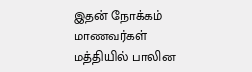இதன் நோக்கம் மாணவர்கள் மத்தியில் பாலின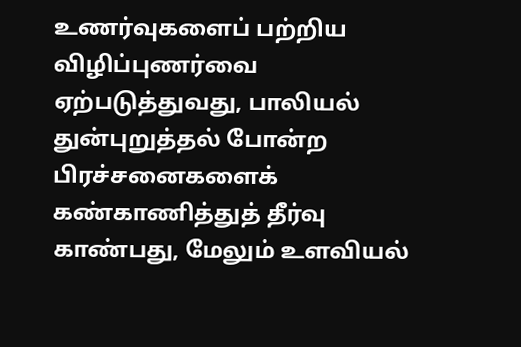உணர்வுகளைப் பற்றிய விழிப்புணர்வை ஏற்படுத்துவது, பாலியல் துன்புறுத்தல் போன்ற பிரச்சனைகளைக் கண்காணித்துத் தீர்வு காண்பது, மேலும் உளவியல்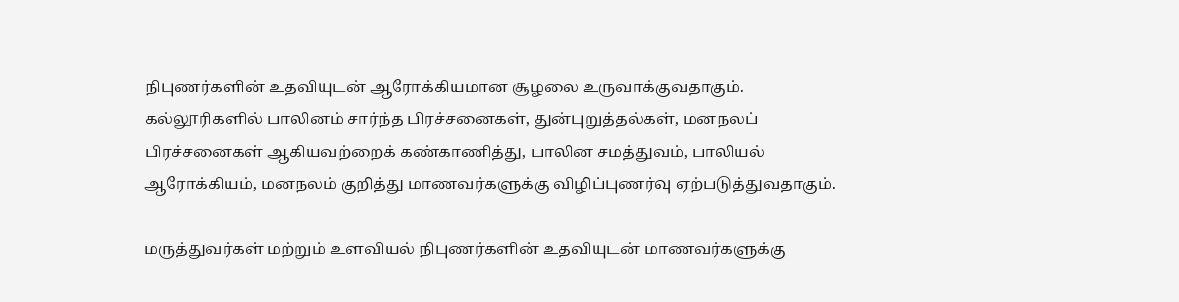நிபுணர்களின் உதவியுடன் ஆரோக்கியமான சூழலை உருவாக்குவதாகும். கல்லூரிகளில் பாலினம் சார்ந்த பிரச்சனைகள், துன்புறுத்தல்கள், மனநலப் பிரச்சனைகள் ஆகியவற்றைக் கண்காணித்து, பாலின சமத்துவம், பாலியல் ஆரோக்கியம், மனநலம் குறித்து மாணவர்களுக்கு விழிப்புணர்வு ஏற்படுத்துவதாகும்.

மருத்துவர்கள் மற்றும் உளவியல் நிபுணர்களின் உதவியுடன் மாணவர்களுக்கு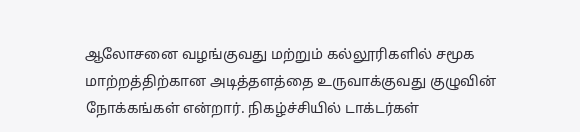ஆலோசனை வழங்குவது மற்றும் கல்லூரிகளில் சமூக மாற்றத்திற்கான அடித்தளத்தை உருவாக்குவது குழுவின் நோக்கங்கள் என்றார். நிகழ்ச்சியில் டாக்டர்கள்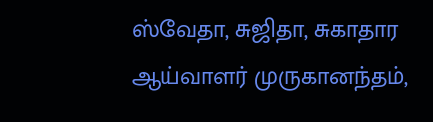ஸ்வேதா, சுஜிதா, சுகாதார ஆய்வாளர் முருகானந்தம்,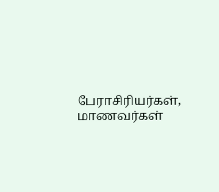பேராசிரியர்கள், மாணவர்கள்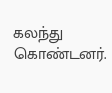கலந்து கொண்டனர்.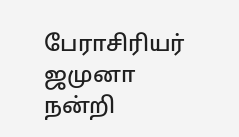பேராசிரியர் ஜமுனா நன்றி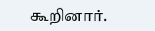கூறினார்.